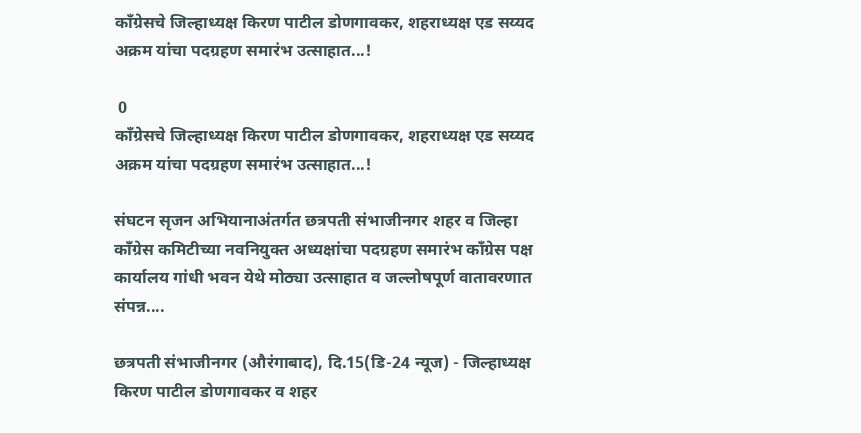काँग्रेसचे जिल्हाध्यक्ष किरण पाटील डोणगावकर, शहराध्यक्ष एड सय्यद अक्रम यांचा पदग्रहण समारंभ उत्साहात...!

 0
काँग्रेसचे जिल्हाध्यक्ष किरण पाटील डोणगावकर, शहराध्यक्ष एड सय्यद अक्रम यांचा पदग्रहण समारंभ उत्साहात...!

संघटन सृजन अभियानाअंतर्गत छत्रपती संभाजीनगर शहर व जिल्हा काँग्रेस कमिटीच्या नवनियुक्त अध्यक्षांचा पदग्रहण समारंभ काँग्रेस पक्ष कार्यालय गांधी भवन येथे मोठ्या उत्साहात व जल्लोषपूर्ण वातावरणात संपन्न....

छत्रपती संभाजीनगर (औरंगाबाद), दि.15(डि-24 न्यूज) - जिल्हाध्यक्ष किरण पाटील डोणगावकर व शहर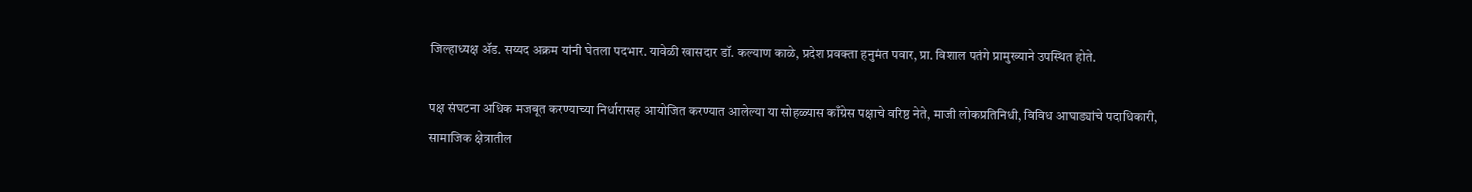जिल्हाध्यक्ष ॲड. सय्यद अक्रम यांनी घेतला पदभार. यावेळी खासदार डॉ. कल्याण काळे, प्रदेश प्रवक्ता हनुमंत पवार, प्रा. विशाल पतंगे प्रामुख्याने उपस्थित होते.

पक्ष संघटना अधिक मजबूत करण्याच्या निर्धारासह आयोजित करण्यात आलेल्या या सोहळ्यास काँग्रेस पक्षाचे वरिष्ठ नेते, माजी लोकप्रतिनिधी, विविध आघाड्यांचे पदाधिकारी, सामाजिक क्षेत्रातील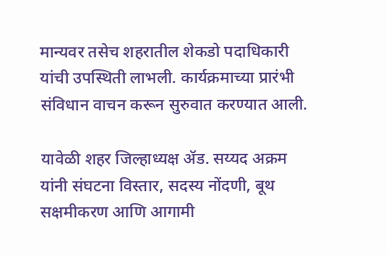मान्यवर तसेच शहरातील शेकडो पदाधिकारी यांची उपस्थिती लाभली. कार्यक्रमाच्या प्रारंभी संविधान वाचन करून सुरुवात करण्यात आली.

यावेळी शहर जिल्हाध्यक्ष ॲड. सय्यद अक्रम यांनी संघटना विस्तार, सदस्य नोंदणी, बूथ सक्षमीकरण आणि आगामी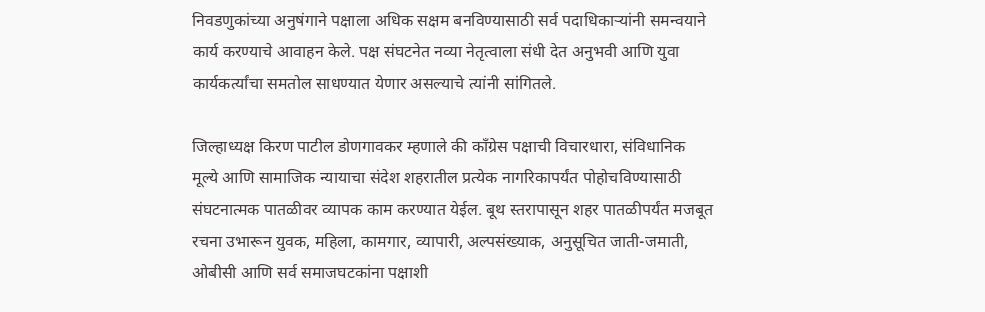निवडणुकांच्या अनुषंगाने पक्षाला अधिक सक्षम बनविण्यासाठी सर्व पदाधिकाऱ्यांनी समन्वयाने कार्य करण्याचे आवाहन केले. पक्ष संघटनेत नव्या नेतृत्वाला संधी देत अनुभवी आणि युवा कार्यकर्त्यांचा समतोल साधण्यात येणार असल्याचे त्यांनी सांगितले.

जिल्हाध्यक्ष किरण पाटील डोणगावकर म्हणाले की काँग्रेस पक्षाची विचारधारा, संविधानिक मूल्ये आणि सामाजिक न्यायाचा संदेश शहरातील प्रत्येक नागरिकापर्यंत पोहोचविण्यासाठी संघटनात्मक पातळीवर व्यापक काम करण्यात येईल. बूथ स्तरापासून शहर पातळीपर्यंत मजबूत रचना उभारून युवक, महिला, कामगार, व्यापारी, अल्पसंख्याक, अनुसूचित जाती-जमाती, ओबीसी आणि सर्व समाजघटकांना पक्षाशी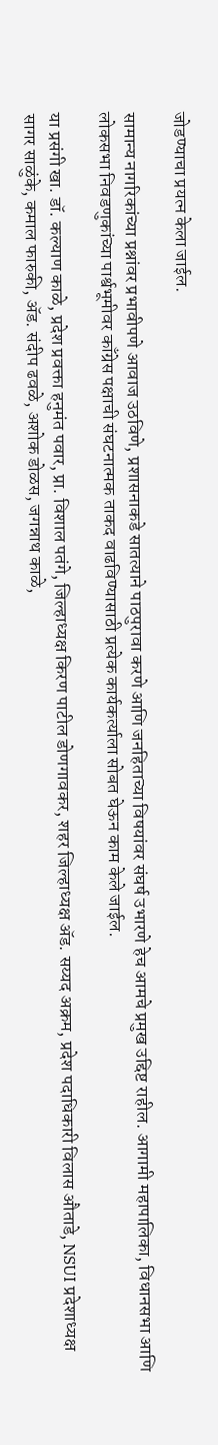जोडण्याचा प्रयत्न केला जाईल.

सामान्य नागरिकांच्या प्रश्नांवर प्रभावीपणे आवाज उठविणे, प्रशासनाकडे सातत्याने पाठपुरावा करणे आणि जनहिताच्या विषयांवर संघर्ष उभारणे हेच आमचे प्रमुख उद्दिष्ट राहील. आगामी महापालिका, विधानसभा आणि लोकसभा निवडणुकांच्या पार्श्वभूमीवर काँग्रेस पक्षाची संघटनात्मक ताकद वाढविण्यासाठी प्रत्येक कार्यकर्त्याला सोबत घेऊन काम केले जाईल.

या प्रसंगी खा. डॉ. कल्याण काळे, प्रदेश प्रवक्ता हनुमंत पवार, प्रा. विशाल पतंगे, जिल्हाध्यक्ष किरण पाटील डोणगावकर, शहर जिल्हाध्यक्ष ॲड. सय्यद अक्रम, प्रदेश पदाधिकारी विलास औताडे, NSUI प्रदेशाध्यक्ष सागर साळुंके, कमाल फारुकी, ॲड. संदीप ढवळे, अशोक डोळस, जगन्नाथ काळे,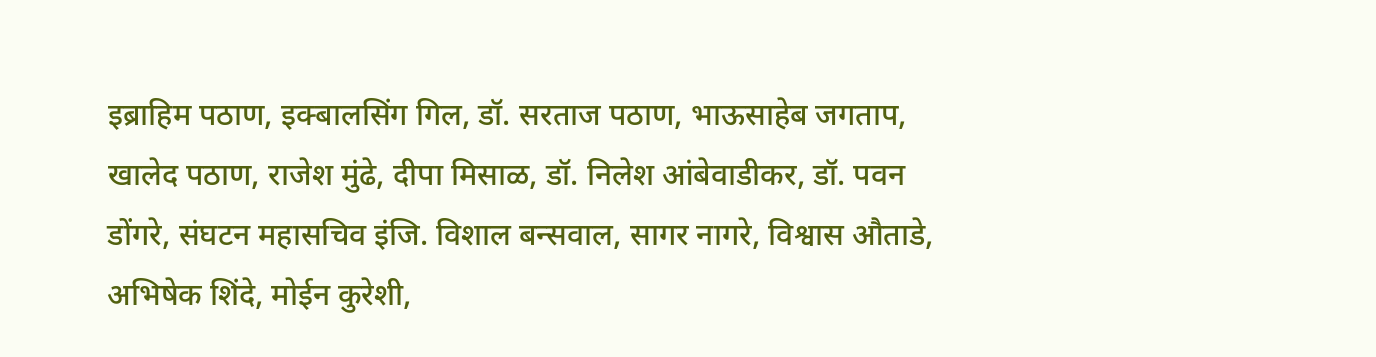इब्राहिम पठाण, इक्बालसिंग गिल, डॉ. सरताज पठाण, भाऊसाहेब जगताप, खालेद पठाण, राजेश मुंढे, दीपा मिसाळ, डॉ. निलेश आंबेवाडीकर, डॉ. पवन डोंगरे, संघटन महासचिव इंजि. विशाल बन्सवाल, सागर नागरे, विश्वास औताडे, अभिषेक शिंदे, मोईन कुरेशी,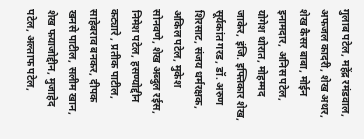गुलाब पटेल, महेंद्र रमंडवाल, अफजल कादरी, शेख अथर, शेख कैसर बाबा, मोईन इनामदार, अनिस पटेल, योगेश थोरात, मोहम्मद जाकेर, इंजि. इफ्तिकार शेख, सूर्यकांत गरड, डॉ. अरुण शिरसाट, संजय धर्मरक्षक, अकिल पटेल, मुकेश सोनवणे, शेख अब्दुल रईस, निमेश पटेल, हसण्योद्दीन कट्यारे , प्रतीक पाटील, साहेबराव बनकर, दीपक खनसे पाटील, सलीम खान, शेख फयाजोद्दीन, मुजाहेद पटेल, अल्ताफ पटेल,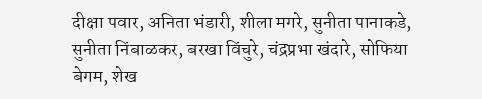दीक्षा पवार, अनिता भंडारी, शीला मगरे, सुनीता पानाकडे, सुनीता निंबाळकर, बरखा विंचुरे, चंद्रप्रभा खंदारे, सोफिया बेगम, शेख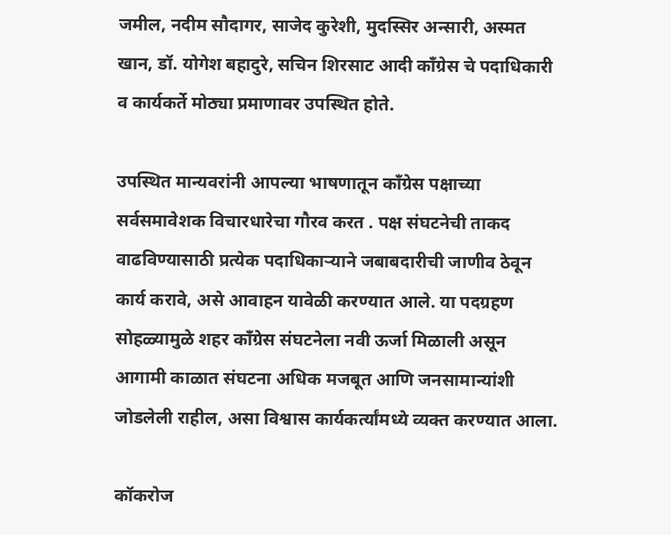जमील, नदीम सौदागर, साजेद कुरेशी, मुदस्सिर अन्सारी, अस्मत खान, डॉ. योगेश बहादुरे, सचिन शिरसाट आदी काँग्रेस चे पदाधिकारी व कार्यकर्ते मोठ्या प्रमाणावर उपस्थित होते.

उपस्थित मान्यवरांनी आपल्या भाषणातून काँग्रेस पक्षाच्या सर्वसमावेशक विचारधारेचा गौरव करत . पक्ष संघटनेची ताकद वाढविण्यासाठी प्रत्येक पदाधिकाऱ्याने जबाबदारीची जाणीव ठेवून कार्य करावे, असे आवाहन यावेळी करण्यात आले. या पदग्रहण सोहळ्यामुळे शहर काँग्रेस संघटनेला नवी ऊर्जा मिळाली असून आगामी काळात संघटना अधिक मजबूत आणि जनसामान्यांशी जोडलेली राहील, असा विश्वास कार्यकर्त्यांमध्ये व्यक्त करण्यात आला.

कॉकरोज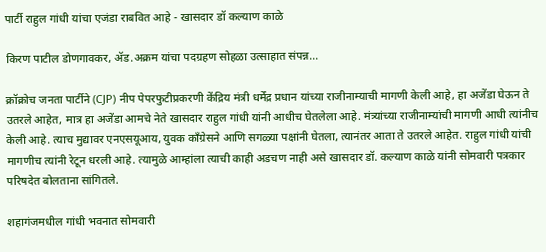पार्टी राहुल गांधी यांचा एजंडा राबवित आहे - खासदार डॉ कल्याण काळे

किरण पाटील डोणगावकर, ॲड.अक्रम यांचा पदग्रहण सोहळा उत्साहात संपन्न...

क्रॉक्रोच जनता पार्टीने (CJP) नीप पेपरफुटीप्रकरणी केंद्रिय मंत्री धर्मेंद्र प्रधान यांच्या राजीनाम्याची मागणी केली आहे, हा अजेंडा घेऊन ते उतरले आहेत, मात्र हा अजेंडा आमचे नेते खासदार राहुल गांधी यांनी आधीच घेतलेला आहे. मंत्र्यांच्या राजीनाम्यांची मागणी आधी त्यांनीच केली आहे. त्याच मुद्यावर एनएसयूआय, युवक काँग्रेसने आणि सगळ्या पक्षांनी घेतला, त्यानंतर आता ते उतरले आहेत. राहुल गांधी यांची मागणीच त्यांनी रेटून धरली आहे. त्यामुळे आम्हांला त्याची काही अडचण नाही असे खासदार डॉ. कल्याण काळे यांनी सोमवारी पत्रकार परिषदेत बोलताना सांगितले.

शहागंजमधील गांधी भवनात सोमवारी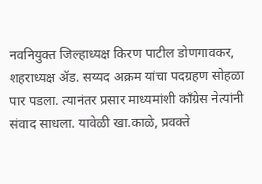नवनियुक्त जिल्हाध्यक्ष किरण पाटील डोणगावकर, शहराध्यक्ष ॲड. सय्यद अक्रम यांचा पदग्रहण सोहळा पार पडला. त्यानंतर प्रसार माध्यमांशी काँग्रेस नेत्यांनी संवाद साधला. यावेळी खा.काळे, प्रवक्ते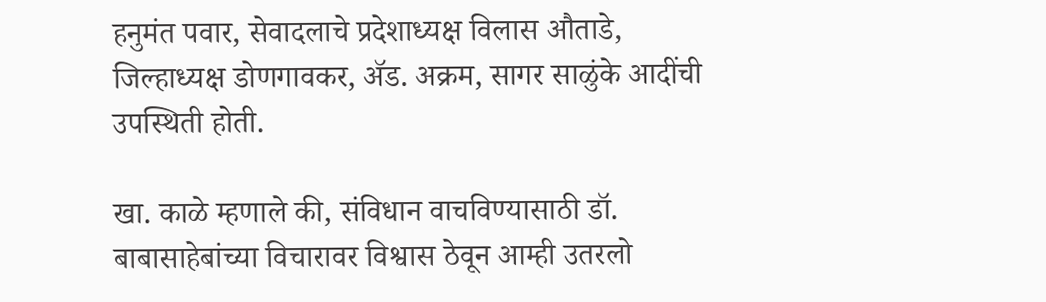हनुमंत पवार, सेवादलाचे प्रदेशाध्यक्ष विलास औताडे, जिल्हाध्यक्ष डोणगावकर, ॲड. अक्रम, सागर साळुंके आदींची उपस्थिती होती.

खा. काळे म्हणाले की, संविधान वाचविण्यासाठी डॉ. बाबासाहेबांच्या विचारावर विश्वास ठेवून आम्ही उतरलो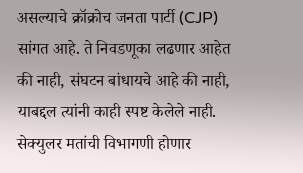असल्याचे क्रॉक्रोच जनता पार्टी (CJP) सांगत आहे. ते निवडणूका लढणार आहेत की नाही, संघटन बांधायचे आहे की नाही, याबद्दल त्यांनी काही स्पष्ट केलेले नाही. सेक्युलर मतांची विभागणी होणार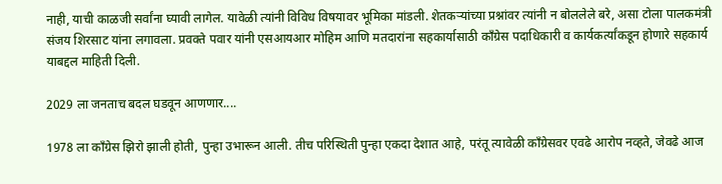नाही, याची काळजी सर्वांना घ्यावी लागेल. यावेळी त्यांनी विविध विषयावर भूमिका मांडली. शेतकऱ्यांच्या प्रश्नांवर त्यांनी न बोललेले बरे, असा टोला पालकमंत्री संजय शिरसाट यांना लगावला. प्रवक्ते पवार यांनी एसआयआर मोहिम आणि मतदारांना सहकार्यासाठी काँग्रेस पदाधिकारी व कार्यकर्त्यांकडून होणारे सहकार्य याबद्दल माहिती दिली.

2029 ला जनताच बदल घडवून आणणार....

1978 ला काँग्रेस झिरो झाली होती, पुन्हा उभारून आली. तीच परिस्थिती पुन्हा एकदा देशात आहे, परंतू त्यावेळी काँग्रेसवर एवढे आरोप नव्हते, जेवढे आज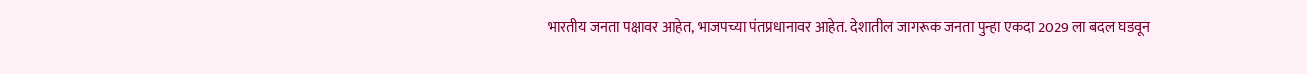भारतीय जनता पक्षावर आहेत, भाजपच्या पंतप्रधानावर आहेत. देशातील जागरूक जनता पुन्हा एकदा 2029 ला बदल घडवून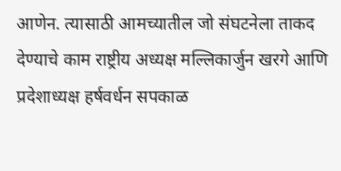आणेन. त्यासाठी आमच्यातील जो संघटनेला ताकद देण्याचे काम राष्ट्रीय अध्यक्ष मल्लिकार्जुन खरगे आणि प्रदेशाध्यक्ष हर्षवर्धन सपकाळ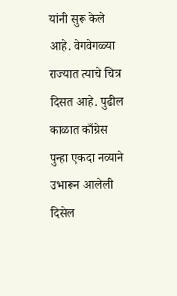यांनी सुरू केले आहे. वेगवेगळ्या राज्यात त्याचे चित्र दिसत आहे. पुढील काळात काँग्रेस पुन्हा एकदा नव्याने उभारून आलेली दिसेल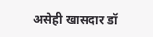असेही खासदार डॉ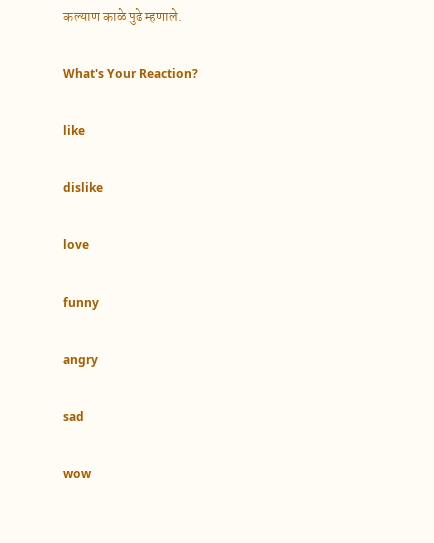कल्याण काळे पुढे म्हणाले.

What's Your Reaction?

like

dislike

love

funny

angry

sad

wow